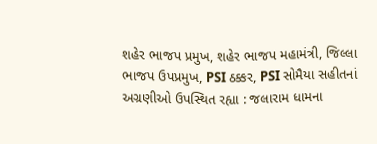શહેર ભાજપ પ્રમુખ, શહેર ભાજપ મહામંત્રી, જિલ્લા ભાજપ ઉપપ્રમુખ, PSI ઠક્કર, PSI સોમૈયા સહીતનાં અગ્રણીઓ ઉપસ્થિત રહ્યા : જલારામ ધામના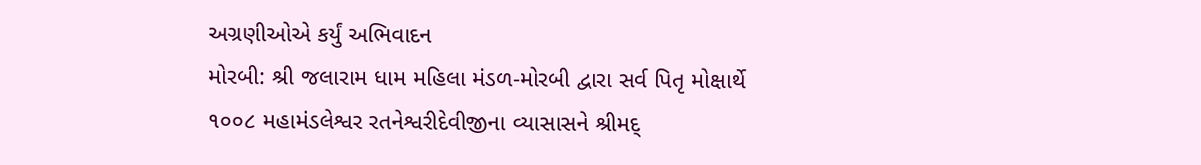અગ્રણીઓએ કર્યું અભિવાદન
મોરબી: શ્રી જલારામ ધામ મહિલા મંડળ-મોરબી દ્વારા સર્વ પિતૃ મોક્ષાર્થે ૧૦૦૮ મહામંડલેશ્વર રતનેશ્વરીદેવીજીના વ્યાસાસને શ્રીમદ્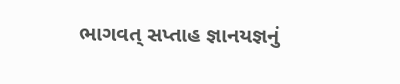ભાગવત્ સપ્તાહ જ્ઞાનયજ્ઞનું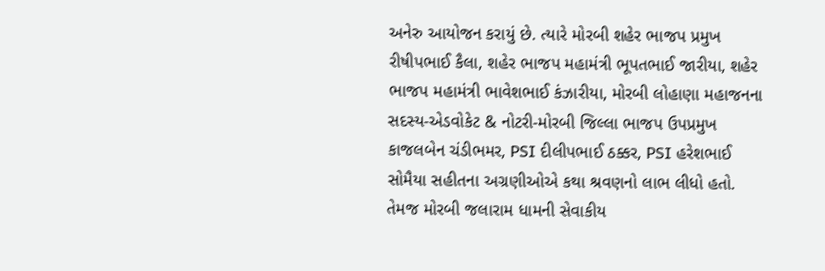અનેરુ આયોજન કરાયું છે. ત્યારે મોરબી શહેર ભાજપ પ્રમુખ રીષીપભાઈ કૈલા, શહેર ભાજપ મહામંત્રી ભૂપતભાઈ જારીયા, શહેર ભાજપ મહામંત્રી ભાવેશભાઈ કંઝારીયા, મોરબી લોહાણા મહાજનના સદસ્ય-એડવોકેટ & નોટરી-મોરબી જિલ્લા ભાજપ ઉપપ્રમુખ કાજલબેન ચંડીભમર, PSI દીલીપભાઈ ઠક્કર, PSI હરેશભાઈ સોમૈયા સહીતના અગ્રણીઓએ કથા શ્રવણનો લાભ લીધો હતો. તેમજ મોરબી જલારામ ધામની સેવાકીય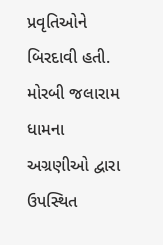પ્રવૃતિઓને બિરદાવી હતી. મોરબી જલારામ ધામના અગ્રણીઓ દ્વારા ઉપસ્થિત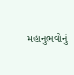મહાનુભવોનું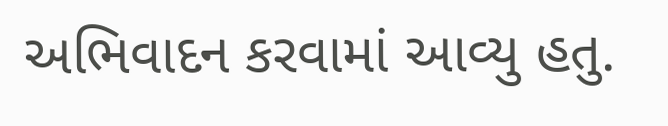અભિવાદન કરવામાં આવ્યુ હતુ.